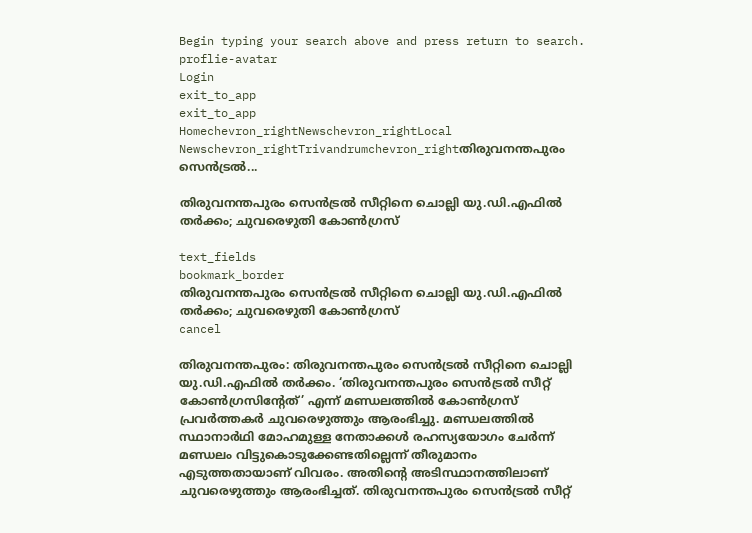Begin typing your search above and press return to search.
proflie-avatar
Login
exit_to_app
exit_to_app
Homechevron_rightNewschevron_rightLocal Newschevron_rightTrivandrumchevron_rightതിരുവനന്തപുരം സെൻട്രൽ...

തിരുവനന്തപുരം സെൻട്രൽ സീറ്റിനെ ചൊല്ലി യു.ഡി.എഫിൽ തർക്കം; ചുവരെഴുതി കോൺഗ്രസ്

text_fields
bookmark_border
തിരുവനന്തപുരം സെൻട്രൽ സീറ്റിനെ ചൊല്ലി യു.ഡി.എഫിൽ തർക്കം; ചുവരെഴുതി കോൺഗ്രസ്
cancel

തിരുവനന്തപുരം: തിരുവനന്തപുരം സെൻട്രൽ സീറ്റിനെ ചൊല്ലി യു.ഡി.എഫിൽ തർക്കം. ‘തിരുവനന്തപുരം സെൻട്രൽ സീറ്റ് കോൺഗ്രസിന്‍റേത്’ എന്ന് മണ്ഡലത്തിൽ കോൺഗ്രസ് പ്രവർത്തകർ ചുവരെഴുത്തും ആരംഭിച്ചു. മണ്ഡലത്തിൽ സ്ഥാനാർഥി മോഹമുള്ള നേതാക്കൾ രഹസ്യയോഗം ചേർന്ന് മണ്ഡലം വിട്ടുകൊടുക്കേണ്ടതില്ലെന്ന് തീരുമാനം എടുത്തതായാണ് വിവരം. അതിന്‍റെ അടിസ്ഥാനത്തിലാണ് ചുവരെഴുത്തും ആരംഭിച്ചത്. തിരുവനന്തപുരം സെൻട്രൽ സീറ്റ്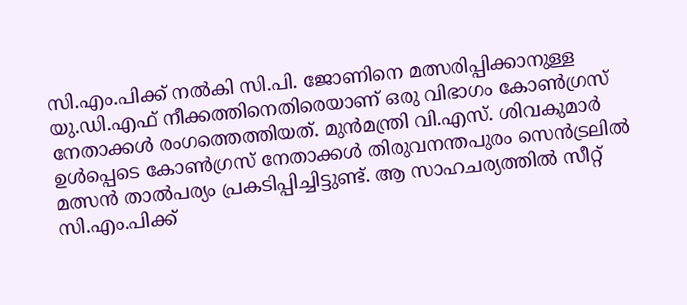സി.എം.പിക്ക് നൽകി സി.പി. ജോണിനെ മത്സരിപ്പിക്കാനുള്ള യു.ഡി.എഫ് നീക്കത്തിനെതിരെയാണ് ഒരു വിഭാഗം കോൺഗ്രസ് നേതാക്കൾ രംഗത്തെത്തിയത്. മുൻമന്ത്രി വി.എസ്. ശിവകുമാർ ഉൾപ്പെടെ കോൺഗ്രസ് നേതാക്കൾ തിരുവനന്തപുരം സെൻട്രലിൽ മത്സൻ താൽപര്യം പ്രകടിപ്പിച്ചിട്ടുണ്ട്. ആ സാഹചര്യത്തിൽ സീറ്റ് സി.എം.പിക്ക്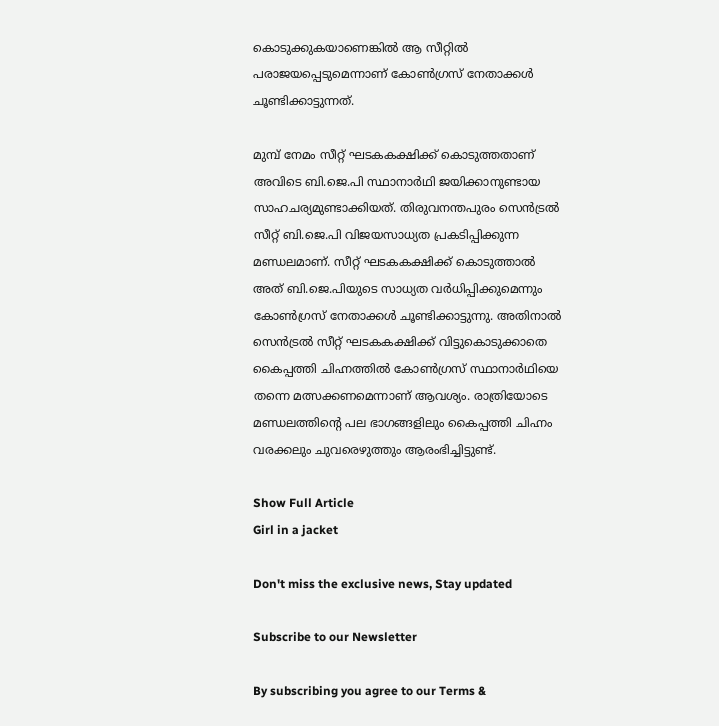കൊടുക്കുകയാണെങ്കിൽ ആ സീറ്റിൽ പരാജയപ്പെടുമെന്നാണ് കോൺഗ്രസ് നേതാക്കൾ ചൂണ്ടിക്കാട്ടുന്നത്.

മുമ്പ് നേമം സീറ്റ് ഘടകകക്ഷിക്ക് കൊടുത്തതാണ് അവിടെ ബി.ജെ.പി സ്ഥാനാർഥി ജയിക്കാനുണ്ടായ സാഹചര്യമുണ്ടാക്കിയത്. തിരുവനന്തപുരം സെൻട്രൽ സീറ്റ് ബി.ജെ.പി വിജയസാധ്യത പ്രകടിപ്പിക്കുന്ന മണ്ഡലമാണ്. സീറ്റ് ഘടകകക്ഷിക്ക് കൊടുത്താൽ അത് ബി.ജെ.പിയുടെ സാധ്യത വർധിപ്പിക്കുമെന്നും കോൺഗ്രസ് നേതാക്കൾ ചൂണ്ടിക്കാട്ടുന്നു. അതിനാൽ സെൻട്രൽ സീറ്റ് ഘടകകക്ഷിക്ക് വിട്ടുകൊടുക്കാതെ കൈപ്പത്തി ചിഹ്നത്തിൽ കോൺഗ്രസ് സ്ഥാനാർഥിയെ തന്നെ മത്സക്കണമെന്നാണ് ആവശ്യം. രാത്രിയോടെ മണ്ഡലത്തിന്‍റെ പല ഭാഗങ്ങളിലും കൈപ്പത്തി ചിഹ്നം വരക്കലും ചുവരെഴുത്തും ആരംഭിച്ചിട്ടുണ്ട്.

Show Full Article
Girl in a jacket

Don't miss the exclusive news, Stay updated

Subscribe to our Newsletter

By subscribing you agree to our Terms &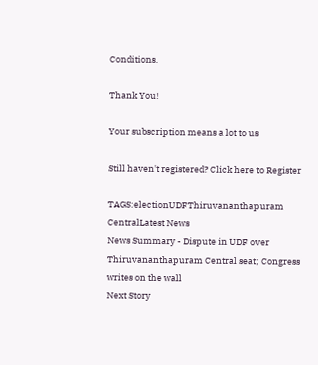Conditions.

Thank You!

Your subscription means a lot to us

Still haven't registered? Click here to Register

TAGS:electionUDFThiruvananthapuram CentralLatest News
News Summary - Dispute in UDF over Thiruvananthapuram Central seat; Congress writes on the wall
Next Story